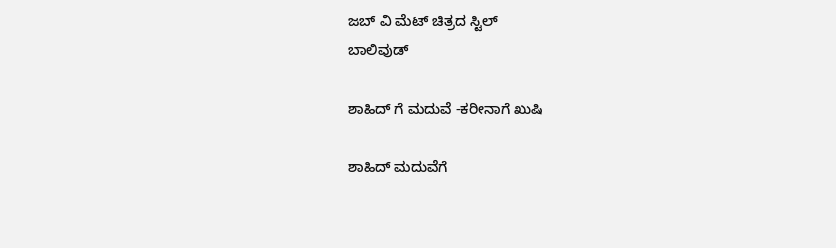ಜಬ್ ವಿ ಮೆಟ್ ಚಿತ್ರದ ಸ್ಟಿಲ್
ಬಾಲಿವುಡ್

ಶಾಹಿದ್ ಗೆ ಮದುವೆ -ಕರೀನಾಗೆ ಖುಷಿ

ಶಾಹಿದ್ ಮದುವೆಗೆ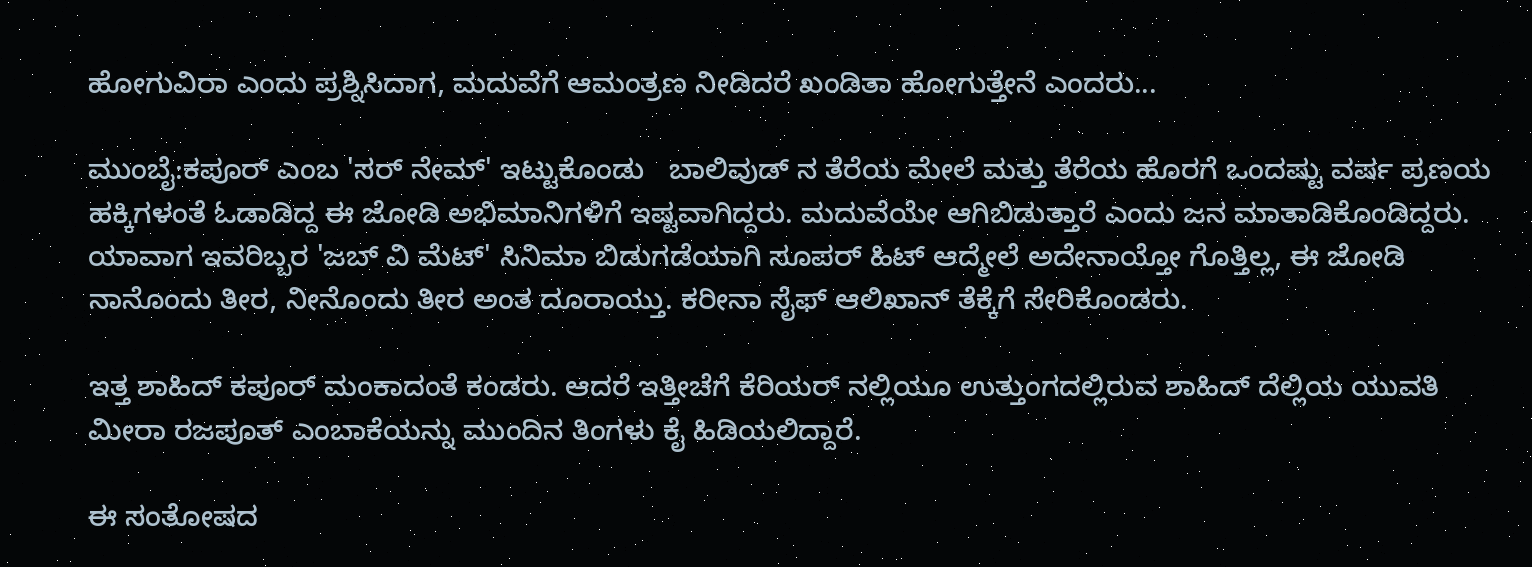ಹೋಗುವಿರಾ ಎಂದು ಪ್ರಶ್ನಿಸಿದಾಗ, ಮದುವೆಗೆ ಆಮಂತ್ರಣ ನೀಡಿದರೆ ಖಂಡಿತಾ ಹೋಗುತ್ತೇನೆ ಎಂದರು...

ಮುಂಬೈ:ಕಪೂರ್ ಎಂಬ 'ಸರ್ ನೇಮ್' ಇಟ್ಟುಕೊಂಡು   ಬಾಲಿವುಡ್ ನ ತೆರೆಯ ಮೇಲೆ ಮತ್ತು ತೆರೆಯ ಹೊರಗೆ ಒಂದಷ್ಟು ವರ್ಷ ಪ್ರಣಯ ಹಕ್ಕಿಗಳಂತೆ ಓಡಾಡಿದ್ದ ಈ ಜೋಡಿ ಅಭಿಮಾನಿಗಳಿಗೆ ಇಷ್ಟವಾಗಿದ್ದರು. ಮದುವೆಯೇ ಆಗಿಬಿಡುತ್ತಾರೆ ಎಂದು ಜನ ಮಾತಾಡಿಕೊಂಡಿದ್ದರು. ಯಾವಾಗ ಇವರಿಬ್ಬರ 'ಜಬ್ ವಿ ಮೆಟ್' ಸಿನಿಮಾ ಬಿಡುಗಡೆಯಾಗಿ ಸೂಪರ್ ಹಿಟ್ ಆದ್ಮೇಲೆ ಅದೇನಾಯ್ತೋ ಗೊತ್ತಿಲ್ಲ, ಈ ಜೋಡಿ ನಾನೊಂದು ತೀರ, ನೀನೊಂದು ತೀರ ಅಂತ ದೂರಾಯ್ತು. ಕರೀನಾ ಸೈಫ್ ಆಲಿಖಾನ್ ತೆಕ್ಕೆಗೆ ಸೇರಿಕೊಂಡರು.

ಇತ್ತ ಶಾಹಿದ್ ಕಪೂರ್ ಮಂಕಾದಂತೆ ಕಂಡರು. ಆದರೆ ಇತ್ತೀಚೆಗೆ ಕೆರಿಯರ್ ನಲ್ಲಿಯೂ ಉತ್ತುಂಗದಲ್ಲಿರುವ ಶಾಹಿದ್ ದೆಲ್ಲಿಯ ಯುವತಿ ಮೀರಾ ರಜಪೂತ್ ಎಂಬಾಕೆಯನ್ನು ಮುಂದಿನ ತಿಂಗಳು ಕೈ ಹಿಡಿಯಲಿದ್ದಾರೆ.

ಈ ಸಂತೋಷದ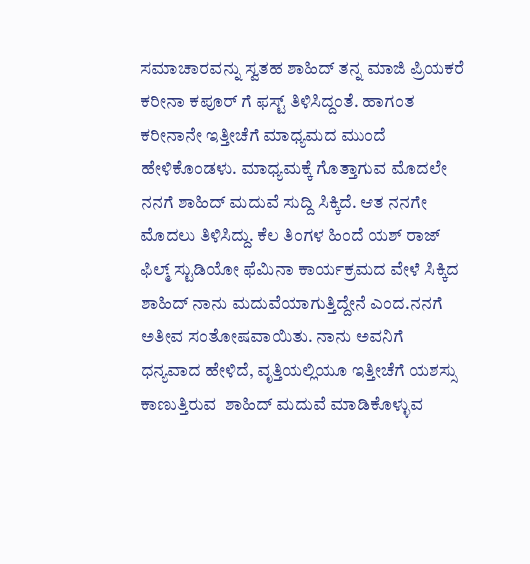ಸಮಾಚಾರವನ್ನು ಸ್ವತಹ ಶಾಹಿದ್ ತನ್ನ ಮಾಜಿ ಪ್ರಿಯಕರೆ ಕರೀನಾ ಕಪೂರ್ ಗೆ ಫಸ್ಟ್ ತಿಳಿಸಿದ್ದಂತೆ. ಹಾಗಂತ ಕರೀನಾನೇ ಇತ್ತೀಚೆಗೆ ಮಾಧ್ಯಮದ ಮುಂದೆ ಹೇಳಿಕೊಂಡಳು. ಮಾಧ್ಯಮಕ್ಕೆ ಗೊತ್ತಾಗುವ ಮೊದಲೇ ನನಗೆ ಶಾಹಿದ್ ಮದುವೆ ಸುದ್ದಿ ಸಿಕ್ಕಿದೆ. ಆತ ನನಗೇ ಮೊದಲು ತಿಳಿಸಿದ್ದು. ಕೆಲ ತಿಂಗಳ ಹಿಂದೆ ಯಶ್ ರಾಜ್ ಫಿಲ್ಮ್ ಸ್ಟುಡಿಯೋ ಫೆಮಿನಾ ಕಾರ್ಯಕ್ರಮದ ವೇಳೆ ಸಿಕ್ಕಿದ ಶಾಹಿದ್ ನಾನು ಮದುವೆಯಾಗುತ್ತಿದ್ದೇನೆ ಎಂದ.ನನಗೆ ಅತೀವ ಸಂತೋಷವಾಯಿತು. ನಾನು ಅವನಿಗೆ ಧನ್ಯವಾದ ಹೇಳಿದೆ, ವೃತ್ತಿಯಲ್ಲಿಯೂ ಇತ್ತೀಚೆಗೆ ಯಶಸ್ಸು ಕಾಣುತ್ತಿರುವ  ಶಾಹಿದ್ ಮದುವೆ ಮಾಡಿಕೊಳ್ಳುವ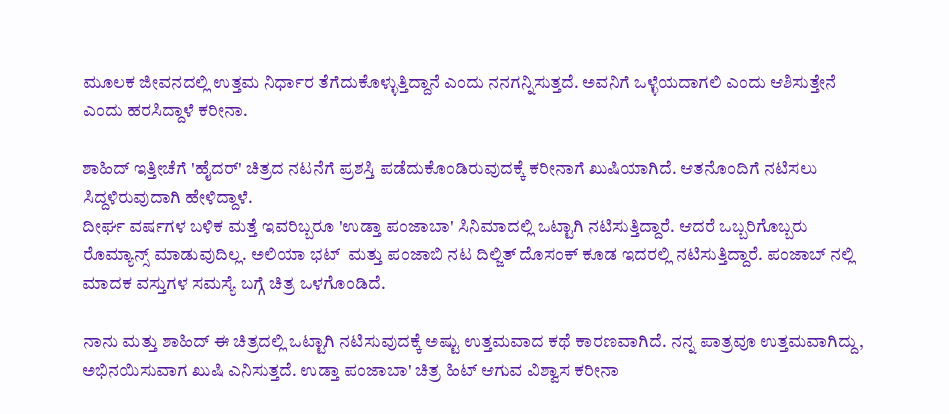ಮೂಲಕ ಜೀವನದಲ್ಲಿ ಉತ್ತಮ ನಿರ್ಧಾರ ತೆಗೆದುಕೊಳ್ಳುತ್ತಿದ್ದಾನೆ ಎಂದು ನನಗನ್ನಿಸುತ್ತದೆ. ಅವನಿಗೆ ಒಳ್ಳೆಯದಾಗಲಿ ಎಂದು ಆಶಿಸುತ್ತೇನೆ ಎಂದು ಹರಸಿದ್ದಾಳೆ ಕರೀನಾ.

ಶಾಹಿದ್ ಇತ್ತೀಚೆಗೆ 'ಹೈದರ್' ಚಿತ್ರದ ನಟನೆಗೆ ಪ್ರಶಸ್ತಿ ಪಡೆದುಕೊಂಡಿರುವುದಕ್ಕೆ ಕರೀನಾಗೆ ಖುಷಿಯಾಗಿದೆ. ಆತನೊಂದಿಗೆ ನಟಿಸಲು ಸಿದ್ದಳಿರುವುದಾಗಿ ಹೇಳಿದ್ದಾಳೆ.
ದೀರ್ಘ ವರ್ಷಗಳ ಬಳಿಕ ಮತ್ತೆ ಇವರಿಬ್ಬರೂ 'ಉಡ್ತಾ ಪಂಜಾಬಾ' ಸಿನಿಮಾದಲ್ಲಿ ಒಟ್ಟಾಗಿ ನಟಿಸುತ್ತಿದ್ದಾರೆ. ಆದರೆ ಒಬ್ಬರಿಗೊಬ್ಬರು ರೊಮ್ಯಾನ್ಸ್ ಮಾಡುವುದಿಲ್ಲ. ಅಲಿಯಾ ಭಟ್  ಮತ್ತು ಪಂಜಾಬಿ ನಟ ದಿಲ್ಜಿತ್ ದೊಸಂಕ್ ಕೂಡ ಇದರಲ್ಲಿ ನಟಿಸುತ್ತಿದ್ದಾರೆ. ಪಂಜಾಬ್ ನಲ್ಲಿ ಮಾದಕ ವಸ್ತುಗಳ ಸಮಸ್ಯೆ ಬಗ್ಗೆ ಚಿತ್ರ ಒಳಗೊಂಡಿದೆ.

ನಾನು ಮತ್ತು ಶಾಹಿದ್ ಈ ಚಿತ್ರದಲ್ಲಿ ಒಟ್ಟಾಗಿ ನಟಿಸುವುದಕ್ಕೆ ಅಷ್ಟು ಉತ್ತಮವಾದ ಕಥೆ ಕಾರಣವಾಗಿದೆ. ನನ್ನ ಪಾತ್ರವೂ ಉತ್ತಮವಾಗಿದ್ದು, ಅಭಿನಯಿಸುವಾಗ ಖುಷಿ ಎನಿಸುತ್ತದೆ. ಉಡ್ತಾ ಪಂಜಾಬಾ' ಚಿತ್ರ ಹಿಟ್ ಆಗುವ ವಿಶ್ವಾಸ ಕರೀನಾ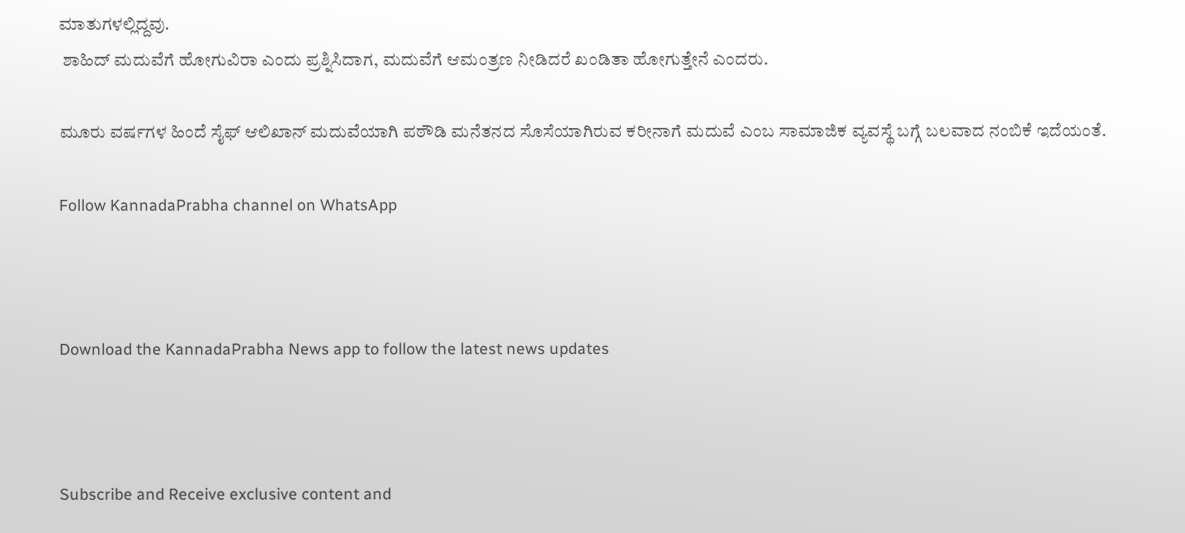ಮಾತುಗಳಲ್ಲಿದ್ದವು.
 ಶಾಹಿದ್ ಮದುವೆಗೆ ಹೋಗುವಿರಾ ಎಂದು ಪ್ರಶ್ನಿಸಿದಾಗ, ಮದುವೆಗೆ ಆಮಂತ್ರಣ ನೀಡಿದರೆ ಖಂಡಿತಾ ಹೋಗುತ್ತೇನೆ ಎಂದರು.

ಮೂರು ವರ್ಷಗಳ ಹಿಂದೆ ಸೈಫ್ ಆಲಿಖಾನ್ ಮದುವೆಯಾಗಿ ಪಠೌಡಿ ಮನೆತನದ ಸೊಸೆಯಾಗಿರುವ ಕರೀನಾಗೆ ಮದುವೆ ಎಂಬ ಸಾಮಾಜಿಕ ವ್ಯವಸ್ಥೆ ಬಗ್ಗೆ ಬಲವಾದ ನಂಬಿಕೆ ಇದೆಯಂತೆ.

Follow KannadaPrabha channel on WhatsApp



Download the KannadaPrabha News app to follow the latest news updates



Subscribe and Receive exclusive content and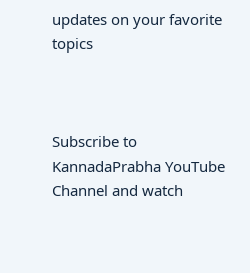updates on your favorite topics



Subscribe to KannadaPrabha YouTube Channel and watch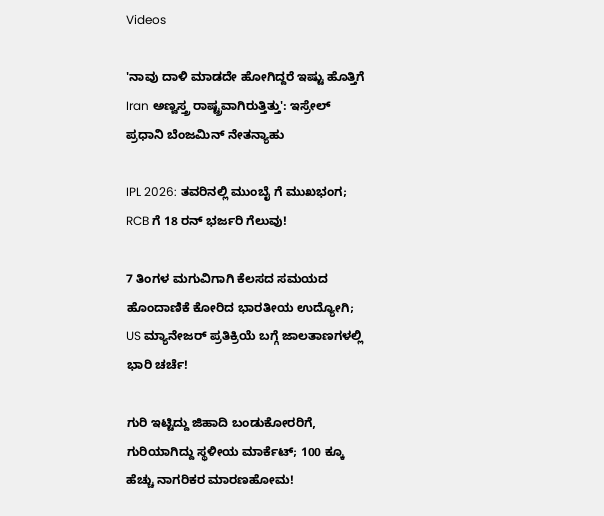Videos

'ನಾವು ದಾಳಿ ಮಾಡದೇ ಹೋಗಿದ್ದರೆ ಇಷ್ಟು ಹೊತ್ತಿಗೆ Iran ಅಣ್ವಸ್ತ್ರ ರಾಷ್ಟ್ರವಾಗಿರುತ್ತಿತ್ತು': ಇಸ್ರೇಲ್ ಪ್ರಧಾನಿ ಬೆಂಜಮಿನ್ ನೇತನ್ಯಾಹು

IPL 2026: ತವರಿನಲ್ಲಿ ಮುಂಬೈ ಗೆ ಮುಖಭಂಗ; RCB ಗೆ 18 ರನ್ ಭರ್ಜರಿ ಗೆಲುವು!

7 ತಿಂಗಳ ಮಗುವಿಗಾಗಿ ಕೆಲಸದ ಸಮಯದ ಹೊಂದಾಣಿಕೆ ಕೋರಿದ ಭಾರತೀಯ ಉದ್ಯೋಗಿ; US ಮ್ಯಾನೇಜರ್ ಪ್ರತಿಕ್ರಿಯೆ ಬಗ್ಗೆ ಜಾಲತಾಣಗಳಲ್ಲಿ ಭಾರಿ ಚರ್ಚೆ!

ಗುರಿ ಇಟ್ಟಿದ್ದು ಜಿಹಾದಿ ಬಂಡುಕೋರರಿಗೆ, ಗುರಿಯಾಗಿದ್ದು ಸ್ಥಳೀಯ ಮಾರ್ಕೆಟ್; 100 ಕ್ಕೂ ಹೆಚ್ಚು ನಾಗರಿಕರ ಮಾರಣಹೋಮ!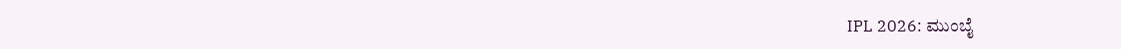IPL 2026: ಮುಂಬೈ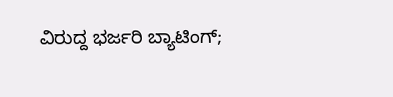ವಿರುದ್ದ ಭರ್ಜರಿ ಬ್ಯಾಟಿಂಗ್;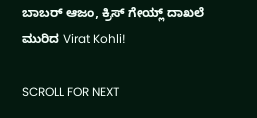ಬಾಬರ್ ಆಜಂ, ಕ್ರಿಸ್ ಗೇಯ್ಲ್ ದಾಖಲೆ ಮುರಿದ Virat Kohli!

SCROLL FOR NEXT